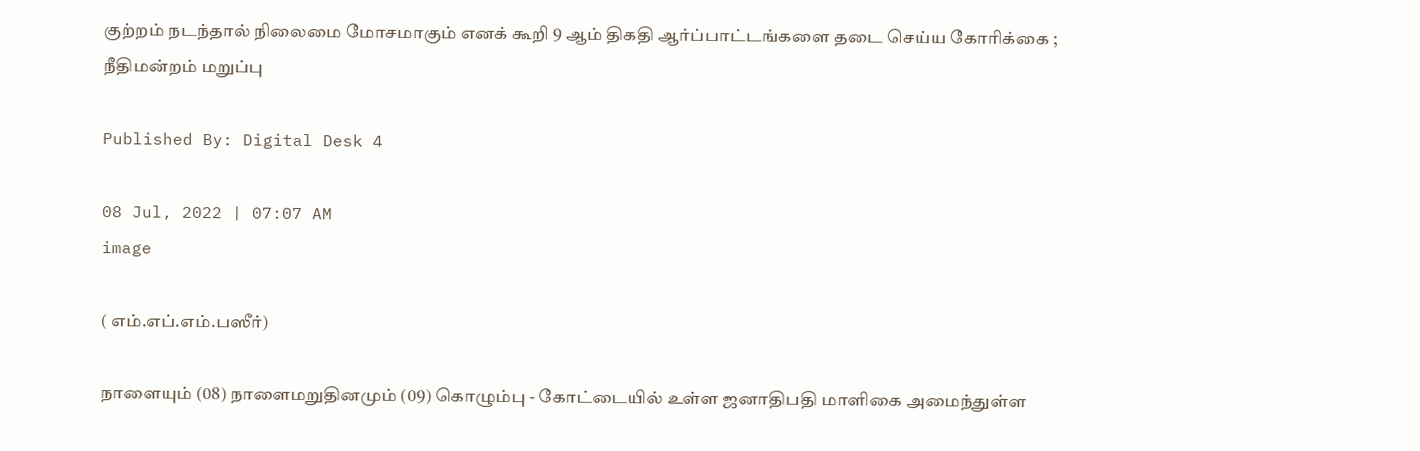குற்றம் நடந்தால் நிலைமை மோசமாகும் எனக் கூறி 9 ஆம் திகதி ஆர்ப்பாட்டங்களை தடை செய்ய கோரிக்கை ; நீதிமன்றம் மறுப்பு

Published By: Digital Desk 4

08 Jul, 2022 | 07:07 AM
image

( எம்.எப்.எம்.பஸீர்)

நாளையும் (08) நாளைமறுதினமும் (09) கொழும்பு - கோட்டையில் உள்ள ஜனாதிபதி மாளிகை அமைந்துள்ள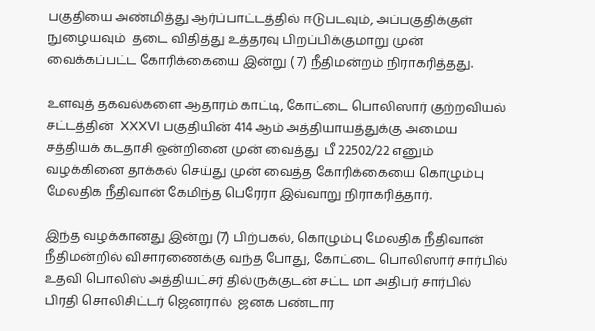பகுதியை அண்மித்து ஆர்ப்பாட்டத்தில் ஈடுபடவும், அப்பகுதிக்குள் நுழையவும்  தடை விதித்து உத்தரவு பிறப்பிக்குமாறு முன் வைக்கப்பட்ட கோரிக்கையை இன்று ( 7) நீதிமன்றம் நிராகரித்தது.

உளவுத் தகவல்களை ஆதாரம் காட்டி, கோட்டை பொலிஸார் குற்றவியல் சட்டத்தின்  XXXVI பகுதியின் 414 ஆம் அத்தியாயத்துக்கு அமைய சத்தியக் கடதாசி ஒன்றினை முன் வைத்து  பீ 22502/22 எனும் வழக்கினை தாக்கல் செய்து முன் வைத்த கோரிக்கையை கொழும்பு மேலதிக நீதிவான் கேமிந்த பெரேரா இவ்வாறு நிராகரித்தார்.

இந்த வழக்கானது இன்று (7) பிற்பகல், கொழும்பு மேலதிக நீதிவான் நீதிமன்றில் விசாரணைக்கு வந்த போது, கோட்டை பொலிஸார் சார்பில் உதவி பொலிஸ் அத்தியட்சர் தில்ருக்குடன் சட்ட மா அதிபர் சார்பில் பிரதி சொலிசிட்டர் ஜெனரால்  ஜனக பண்டார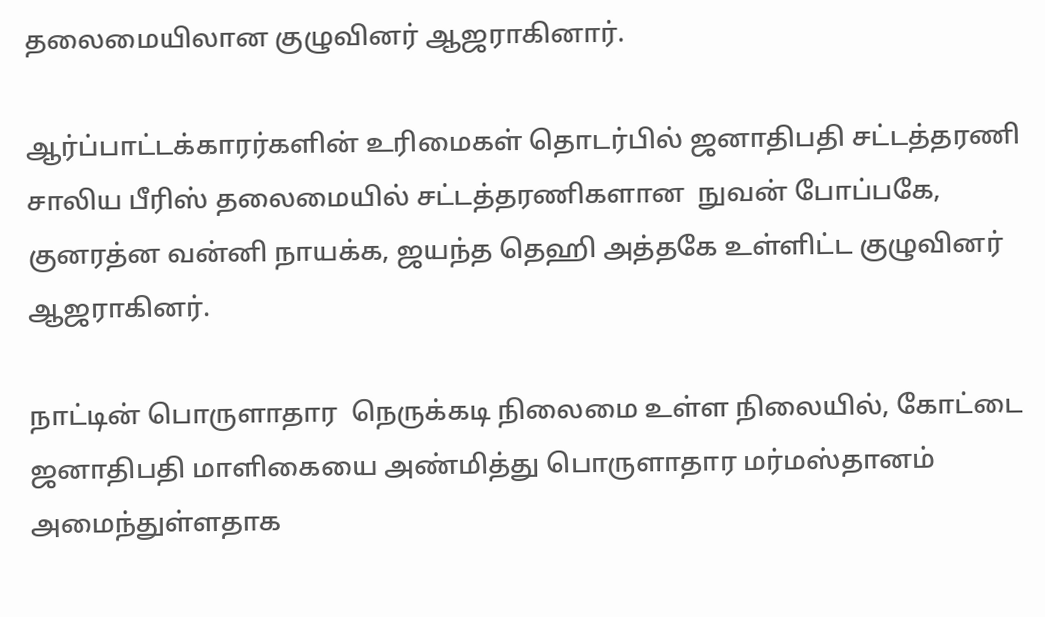தலைமையிலான குழுவினர் ஆஜராகினார்.

ஆர்ப்பாட்டக்காரர்களின் உரிமைகள் தொடர்பில் ஜனாதிபதி சட்டத்தரணி சாலிய பீரிஸ் தலைமையில் சட்டத்தரணிகளான  நுவன் போப்பகே, குனரத்ன வன்னி நாயக்க, ஜயந்த தெஹி அத்தகே உள்ளிட்ட குழுவினர் ஆஜராகினர்.

நாட்டின் பொருளாதார  நெருக்கடி நிலைமை உள்ள நிலையில், கோட்டை ஜனாதிபதி மாளிகையை அண்மித்து பொருளாதார மர்மஸ்தானம் அமைந்துள்ளதாக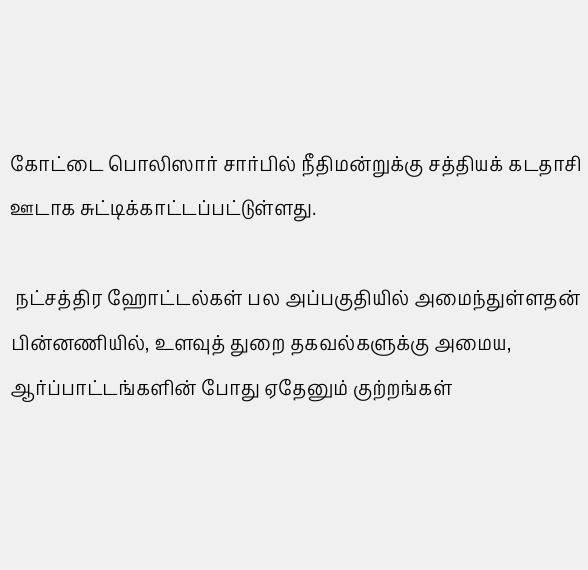கோட்டை பொலிஸார் சார்பில் நீதிமன்றுக்கு சத்தியக் கடதாசி ஊடாக சுட்டிக்காட்டப்பட்டுள்ளது.

 நட்சத்திர ஹோட்டல்கள் பல அப்பகுதியில் அமைந்துள்ளதன் பின்னணியில், உளவுத் துறை தகவல்களுக்கு அமைய, ஆர்ப்பாட்டங்களின் போது ஏதேனும் குற்றங்கள்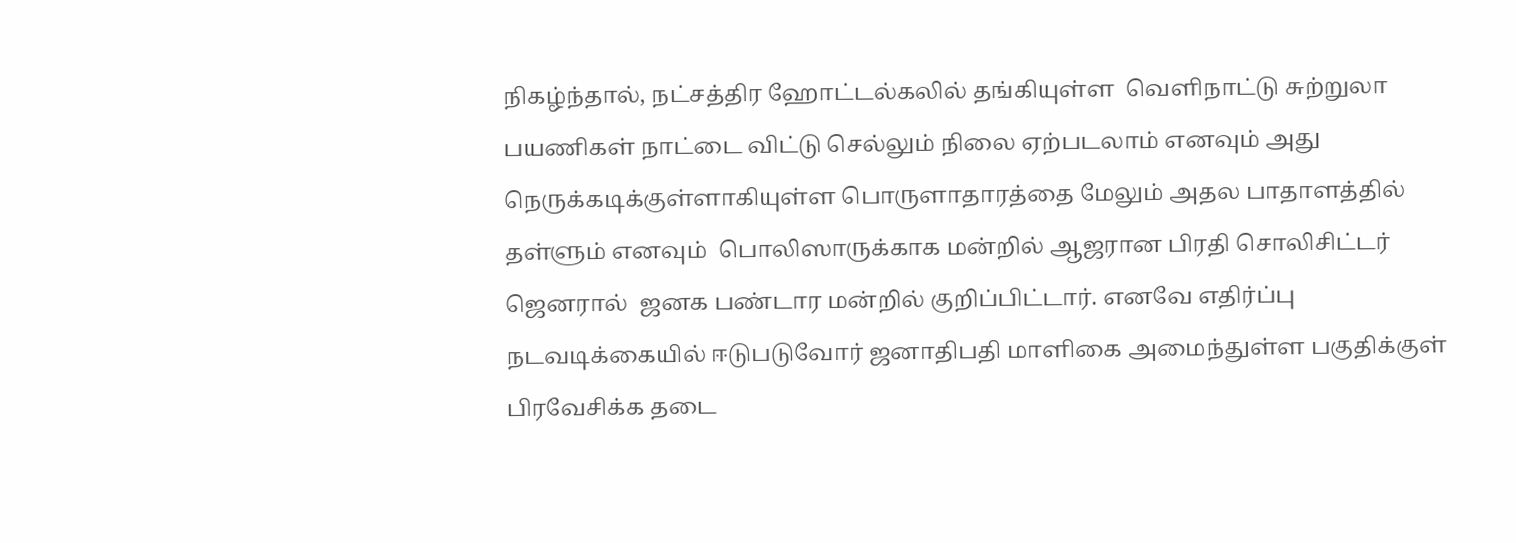நிகழ்ந்தால், நட்சத்திர ஹோட்டல்கலில் தங்கியுள்ள  வெளிநாட்டு சுற்றுலா பயணிகள் நாட்டை விட்டு செல்லும் நிலை ஏற்படலாம் எனவும் அது நெருக்கடிக்குள்ளாகியுள்ள பொருளாதாரத்தை மேலும் அதல பாதாளத்தில் தள்ளும் எனவும்  பொலிஸாருக்காக மன்றில் ஆஜரான பிரதி சொலிசிட்டர் ஜெனரால்  ஜனக பண்டார மன்றில் குறிப்பிட்டார். எனவே எதிர்ப்பு நடவடிக்கையில் ஈடுபடுவோர் ஜனாதிபதி மாளிகை அமைந்துள்ள பகுதிக்குள் பிரவேசிக்க தடை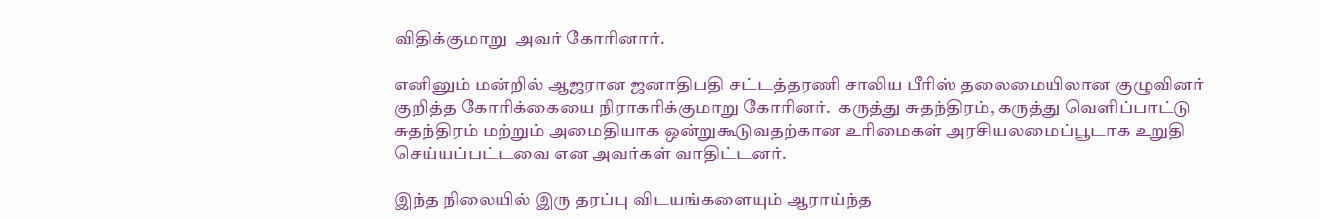விதிக்குமாறு  அவர் கோரினார்.

எனினும் மன்றில் ஆஜரான ஜனாதிபதி சட்டத்தரணி சாலிய பீரிஸ் தலைமையிலான குழுவினர் குறித்த கோரிக்கையை நிராகரிக்குமாறு கோரினர்.  கருத்து சுதந்திரம், கருத்து வெளிப்பாட்டு சுதந்திரம் மற்றும் அமைதியாக ஒன்றுகூடுவதற்கான உரிமைகள் அரசியலமைப்பூடாக உறுதி செய்யப்பட்டவை என அவர்கள் வாதிட்டனர்.

இந்த நிலையில் இரு தரப்பு விடயங்களையும் ஆராய்ந்த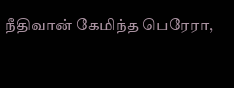நீதிவான் கேமிந்த பெரேரா,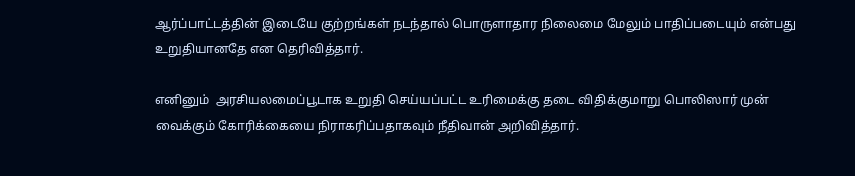ஆர்ப்பாட்டத்தின் இடையே குற்றங்கள் நடந்தால் பொருளாதார நிலைமை மேலும் பாதிப்படையும் என்பது உறுதியானதே என தெரிவித்தார்.

எனினும்  அரசியலமைப்பூடாக உறுதி செய்யப்பட்ட உரிமைக்கு தடை விதிக்குமாறு பொலிஸார் முன் வைக்கும் கோரிக்கையை நிராகரிப்பதாகவும் நீதிவான் அறிவித்தார்.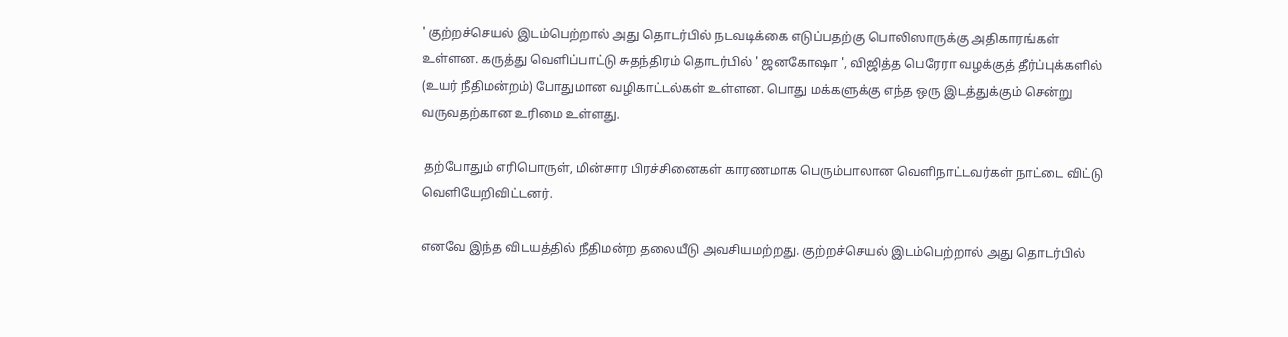' குற்றச்செயல் இடம்பெற்றால் அது தொடர்பில் நடவடிக்கை எடுப்பதற்கு பொலிஸாருக்கு அதிகாரங்கள் உள்ளன. கருத்து வெளிப்பாட்டு சுதந்திரம் தொடர்பில் ' ஜனகோஷா ', விஜித்த பெரேரா வழக்குத் தீர்ப்புக்களில் (உயர் நீதிமன்றம்) போதுமான வழிகாட்டல்கள் உள்ளன. பொது மக்களுக்கு எந்த ஒரு இடத்துக்கும் சென்று வருவதற்கான உரிமை உள்ளது.

 தற்போதும் எரிபொருள், மின்சார பிரச்சினைகள் காரணமாக பெரும்பாலான வெளிநாட்டவர்கள் நாட்டை விட்டு வெளியேறிவிட்டனர்.

எனவே இந்த விடயத்தில் நீதிமன்ற தலையீடு அவசியமற்றது. குற்றச்செயல் இடம்பெற்றால் அது தொடர்பில்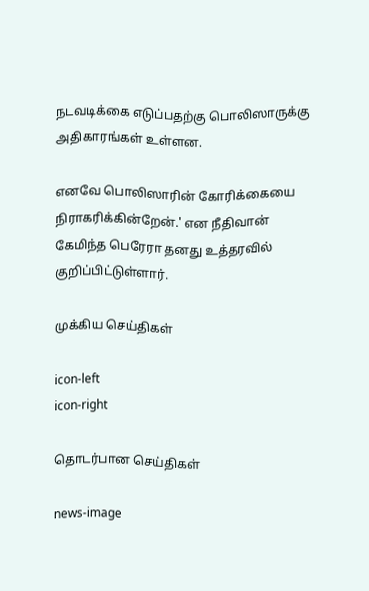நடவடிக்கை எடுப்பதற்கு பொலிஸாருக்கு அதிகாரங்கள் உள்ளன.

எனவே பொலிஸாரின் கோரிக்கையை நிராகரிக்கின்றேன்.' என நீதிவான் கேமிந்த பெரேரா தனது உத்தரவில் குறிப்பிட்டுள்ளார்.

முக்கிய செய்திகள்

icon-left
icon-right

தொடர்பான செய்திகள்

news-image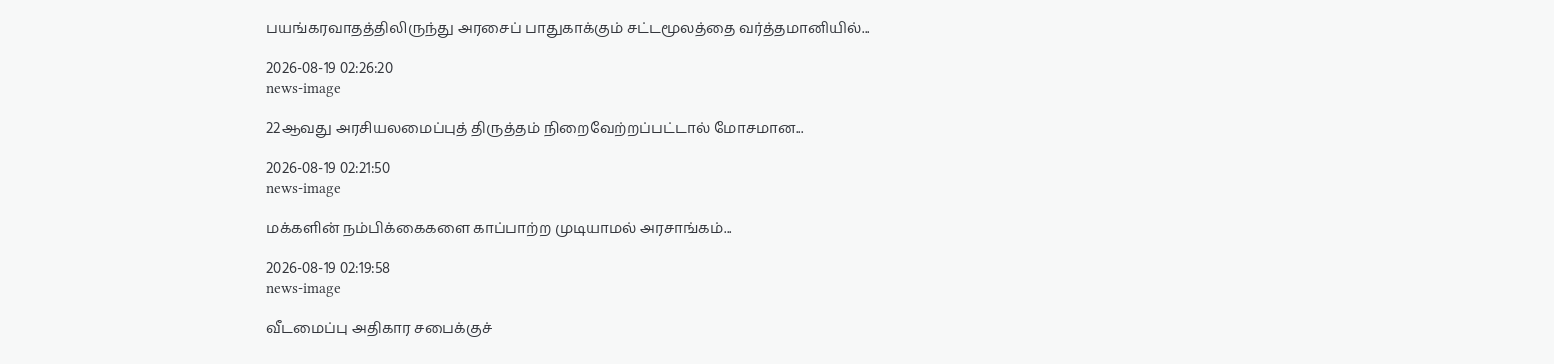பயங்கரவாதத்திலிருந்து அரசைப் பாதுகாக்கும் சட்டமூலத்தை வர்த்தமானியில்...

2026-08-19 02:26:20
news-image

22ஆவது அரசியலமைப்புத் திருத்தம் நிறைவேற்றப்பட்டால் மோசமான...

2026-08-19 02:21:50
news-image

மக்களின் நம்பிக்கைகளை காப்பாற்ற முடியாமல் அரசாங்கம்...

2026-08-19 02:19:58
news-image

வீடமைப்பு அதிகார சபைக்குச்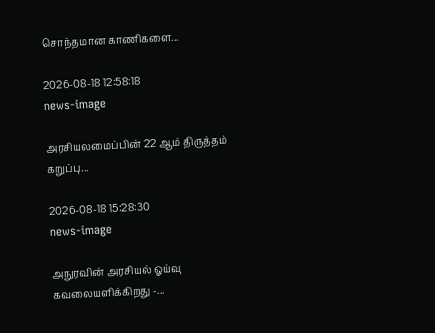சொந்தமான காணிகளை...

2026-08-18 12:58:18
news-image

அரசியலமைப்பின் 22 ஆம் திருத்தம் கறுப்பு...

2026-08-18 15:28:30
news-image

அநுரவின் அரசியல் ஓய்வு கவலையளிக்கிறது -...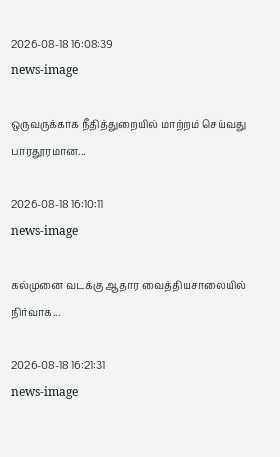2026-08-18 16:08:39
news-image

ஒருவருக்காக நீதித்துறையில் மாற்றம் செய்வது பாரதூரமான...

2026-08-18 16:10:11
news-image

கல்முனை வடக்கு ஆதார வைத்தியசாலையில் நிர்வாக...

2026-08-18 16:21:31
news-image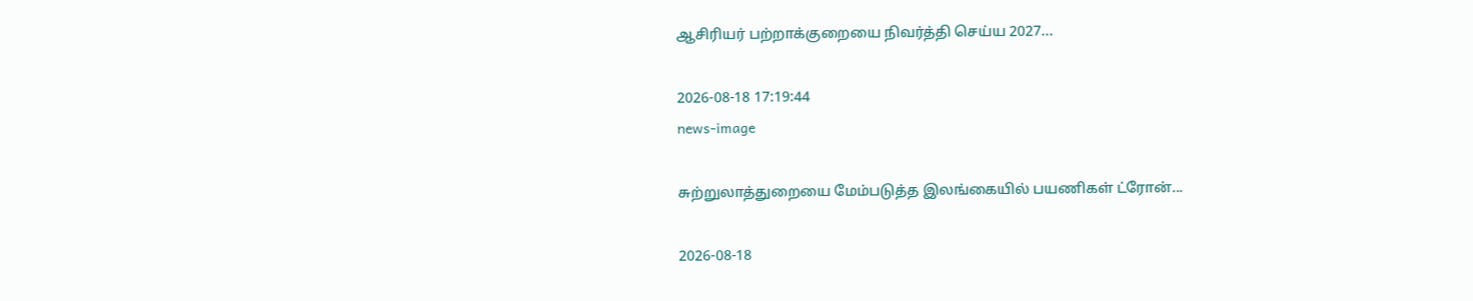ஆசிரியர் பற்றாக்குறையை நிவர்த்தி செய்ய 2027...

2026-08-18 17:19:44
news-image

சுற்றுலாத்துறையை மேம்படுத்த இலங்கையில் பயணிகள் ட்ரோன்...

2026-08-18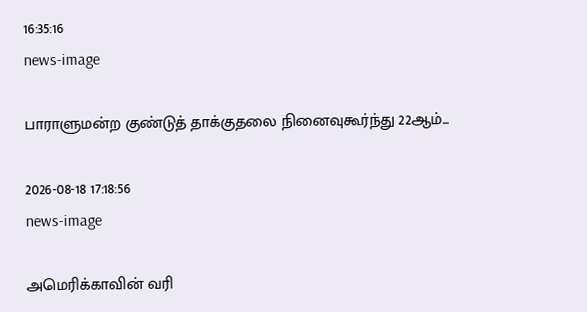16:35:16
news-image

பாராளுமன்ற குண்டுத் தாக்குதலை நினைவுகூர்ந்து 22ஆம்...

2026-08-18 17:18:56
news-image

அமெரிக்காவின் வரி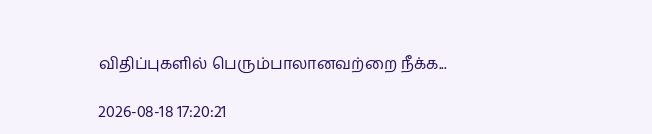விதிப்புகளில் பெரும்பாலானவற்றை நீக்க...

2026-08-18 17:20:21